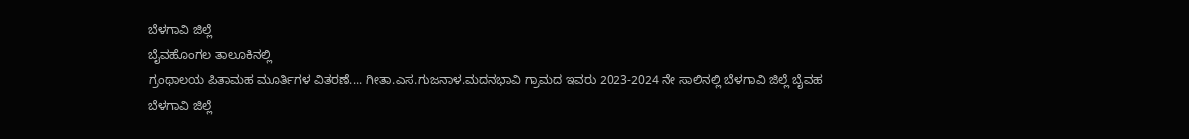ಬೆಳಗಾವಿ ಜಿಲ್ಲೆ
ಬೈವಹೊಂಗಲ ತಾಲೂಕಿನಲ್ಲಿ
ಗ್ರಂಥಾಲಯ ಪಿತಾಮಹ ಮೂರ್ತಿಗಳ ವಿತರಣೆ.... ಗೀತಾ.ಎಸ.ಗುಜನಾಳ.ಮದನಭಾವಿ ಗ್ರಾಮದ ಇವರು 2023-2024 ನೇ ಸಾಲಿನಲ್ಲಿ ಬೆಳಗಾವಿ ಜಿಲ್ಲೆ ಬೈವಹ
ಬೆಳಗಾವಿ ಜಿಲ್ಲೆ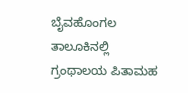ಬೈವಹೊಂಗಲ ತಾಲೂಕಿನಲ್ಲಿ
ಗ್ರಂಥಾಲಯ ಪಿತಾಮಹ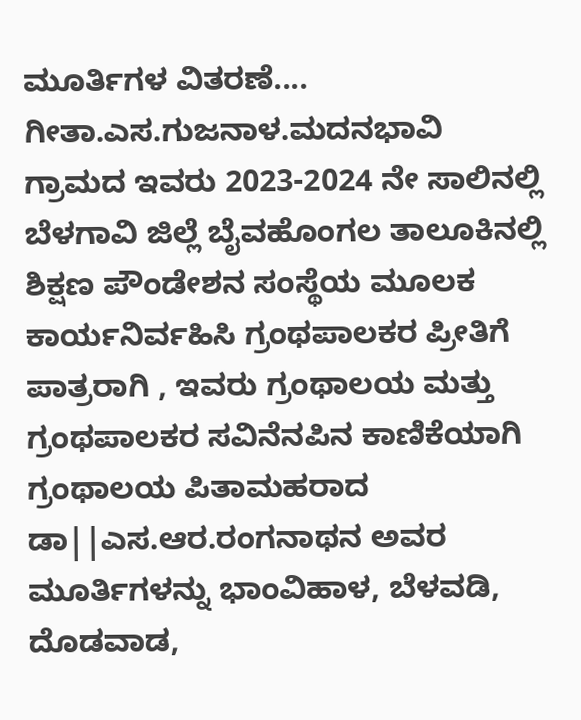ಮೂರ್ತಿಗಳ ವಿತರಣೆ.... ಗೀತಾ.ಎಸ.ಗುಜನಾಳ.ಮದನಭಾವಿ ಗ್ರಾಮದ ಇವರು 2023-2024 ನೇ ಸಾಲಿನಲ್ಲಿ ಬೆಳಗಾವಿ ಜಿಲ್ಲೆ ಬೈವಹೊಂಗಲ ತಾಲೂಕಿನಲ್ಲಿ ಶಿಕ್ಷಣ ಪೌಂಡೇಶನ ಸಂಸ್ಥೆಯ ಮೂಲಕ ಕಾರ್ಯನಿರ್ವಹಿಸಿ ಗ್ರಂಥಪಾಲಕರ ಪ್ರೀತಿಗೆ ಪಾತ್ರರಾಗಿ , ಇವರು ಗ್ರಂಥಾಲಯ ಮತ್ತು ಗ್ರಂಥಪಾಲಕರ ಸವಿನೆನಪಿನ ಕಾಣಿಕೆಯಾಗಿ ಗ್ರಂಥಾಲಯ ಪಿತಾಮಹರಾದ ಡಾ||ಎಸ.ಆರ.ರಂಗನಾಥನ ಅವರ ಮೂರ್ತಿಗಳನ್ನು ಭಾಂವಿಹಾಳ, ಬೆಳವಡಿ, ದೊಡವಾಡ,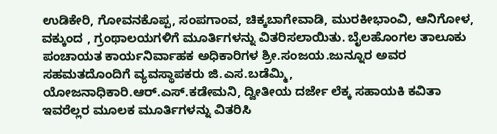ಉಡಿಕೇರಿ, ಗೋವನಕೊಪ್ಪ, ಸಂಪಗಾಂವ, ಚಿಕ್ಕಬಾಗೇವಾಡಿ, ಮುರಕೀಭಾಂವಿ, ಆನಿಗೋಳ, ವಕ್ಕುಂದ , ಗ್ರಂಥಾಲಯಗಳಿಗೆ ಮೂರ್ತಿಗಳನ್ನು ವಿತರಿಸಲಾಯಿತು. ಬೈಲಹೊಂಗಲ ತಾಲೂಕು ಪಂಚಾಯತ ಕಾರ್ಯನಿರ್ವಾಹಕ ಅಧಿಕಾರಿಗಳ ಶ್ರೀ.ಸಂಜಯ.ಜುನ್ನೂರ ಅವರ ಸಹಮತದೊಂದಿಗೆ ವ್ಯವಸ್ಥಾಪಕರು ಜಿ.ಎಸ.ಬಡೆಮ್ಮಿ, ಯೋಜನಾಧಿಕಾರಿ.ಆರ್.ಎಸ್.ಕಡೇಮನಿ, ದ್ವೀತೀಯ ದರ್ಜೇ ಲೆಕ್ಕ ಸಹಾಯಕಿ ಕವಿತಾ ಇವರೆಲ್ಲರ ಮೂಲಕ ಮೂರ್ತಿಗಳನ್ನು ವಿತರಿಸಿ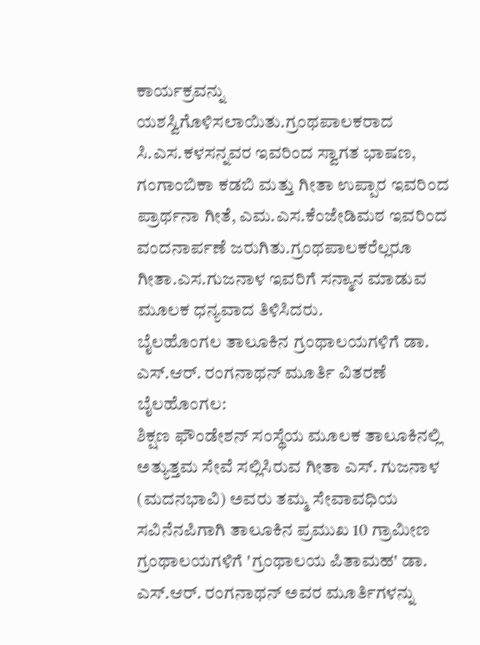ಕಾರ್ಯಕ್ರವನ್ನು ಯಶಸ್ವಿಗೊಳಿಸಲಾಯಿತು.ಗ್ರಂಥಪಾಲಕರಾದ ಸಿ.ಎಸ.ಕಳಸನ್ನವರ ಇವರಿಂದ ಸ್ವಾಗತ ಭಾಷಣ, ಗಂಗಾಂಬಿಕಾ ಕಡಬಿ ಮತ್ತು ಗೀತಾ ಉಪ್ಪಾರ ಇವರಿಂದ ಪ್ರಾರ್ಥನಾ ಗೀತೆ, ಎಮ.ಎಸ.ಕೆಂಜೇಡಿಮಠ ಇವರಿಂದ ವಂದನಾರ್ಪಣೆ ಜರುಗಿತು.ಗ್ರಂಥಪಾಲಕರೆಲ್ಲರೂ ಗೀತಾ.ಎಸ.ಗುಜನಾಳ ಇವರಿಗೆ ಸನ್ಮಾನ ಮಾಡುವ ಮೂಲಕ ಧನ್ಯವಾದ ತಿಳಿಸಿದರು.
ಬೈಲಹೊಂಗಲ ತಾಲೂಕಿನ ಗ್ರಂಥಾಲಯಗಳಿಗೆ ಡಾ. ಎಸ್.ಆರ್. ರಂಗನಾಥನ್ ಮೂರ್ತಿ ವಿತರಣೆ
ಬೈಲಹೊಂಗಲ:
ಶಿಕ್ಷಣ ಫೌಂಡೇಶನ್ ಸಂಸ್ಥೆಯ ಮೂಲಕ ತಾಲೂಕಿನಲ್ಲಿ ಅತ್ಯುತ್ತಮ ಸೇವೆ ಸಲ್ಲಿಸಿರುವ ಗೀತಾ ಎಸ್. ಗುಜನಾಳ (ಮದನಭಾವಿ) ಅವರು ತಮ್ಮ ಸೇವಾವಧಿಯ ಸವಿನೆನಪಿಗಾಗಿ ತಾಲೂಕಿನ ಪ್ರಮುಖ 10 ಗ್ರಾಮೀಣ ಗ್ರಂಥಾಲಯಗಳಿಗೆ 'ಗ್ರಂಥಾಲಯ ಪಿತಾಮಹ' ಡಾ. ಎಸ್.ಆರ್. ರಂಗನಾಥನ್ ಅವರ ಮೂರ್ತಿಗಳನ್ನು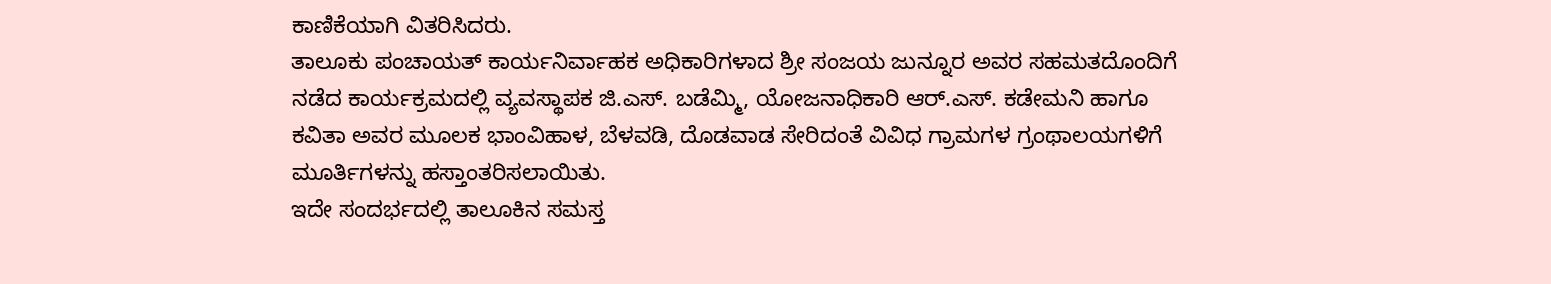ಕಾಣಿಕೆಯಾಗಿ ವಿತರಿಸಿದರು.
ತಾಲೂಕು ಪಂಚಾಯತ್ ಕಾರ್ಯನಿರ್ವಾಹಕ ಅಧಿಕಾರಿಗಳಾದ ಶ್ರೀ ಸಂಜಯ ಜುನ್ನೂರ ಅವರ ಸಹಮತದೊಂದಿಗೆ ನಡೆದ ಕಾರ್ಯಕ್ರಮದಲ್ಲಿ ವ್ಯವಸ್ಥಾಪಕ ಜಿ.ಎಸ್. ಬಡೆಮ್ಮಿ, ಯೋಜನಾಧಿಕಾರಿ ಆರ್.ಎಸ್. ಕಡೇಮನಿ ಹಾಗೂ ಕವಿತಾ ಅವರ ಮೂಲಕ ಭಾಂವಿಹಾಳ, ಬೆಳವಡಿ, ದೊಡವಾಡ ಸೇರಿದಂತೆ ವಿವಿಧ ಗ್ರಾಮಗಳ ಗ್ರಂಥಾಲಯಗಳಿಗೆ ಮೂರ್ತಿಗಳನ್ನು ಹಸ್ತಾಂತರಿಸಲಾಯಿತು.
ಇದೇ ಸಂದರ್ಭದಲ್ಲಿ ತಾಲೂಕಿನ ಸಮಸ್ತ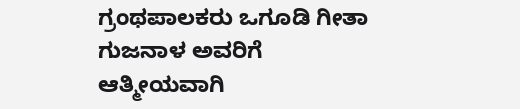ಗ್ರಂಥಪಾಲಕರು ಒಗೂಡಿ ಗೀತಾ ಗುಜನಾಳ ಅವರಿಗೆ ಆತ್ಮೀಯವಾಗಿ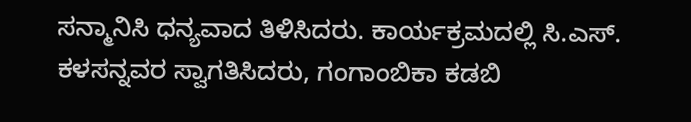ಸನ್ಮಾನಿಸಿ ಧನ್ಯವಾದ ತಿಳಿಸಿದರು. ಕಾರ್ಯಕ್ರಮದಲ್ಲಿ ಸಿ.ಎಸ್. ಕಳಸನ್ನವರ ಸ್ವಾಗತಿಸಿದರು, ಗಂಗಾಂಬಿಕಾ ಕಡಬಿ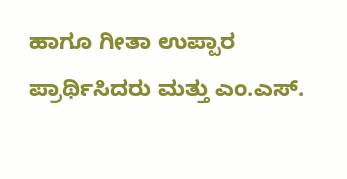ಹಾಗೂ ಗೀತಾ ಉಪ್ಪಾರ ಪ್ರಾರ್ಥಿಸಿದರು ಮತ್ತು ಎಂ.ಎಸ್.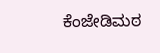ಕೆಂಜೇಡಿಮಠ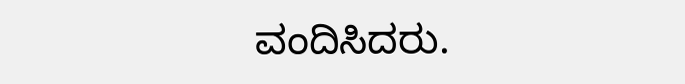ವಂದಿಸಿದರು.